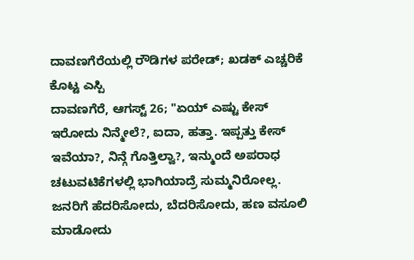ದಾವಣಗೆರೆಯಲ್ಲಿ ರೌಡಿಗಳ ಪರೇಡ್; ಖಡಕ್ ಎಚ್ಚರಿಕೆ ಕೊಟ್ಟ ಎಸ್ಪಿ
ದಾವಣಗೆರೆ, ಆಗಸ್ಟ್ 26; "ಏಯ್ ಎಷ್ಟು ಕೇಸ್ ಇರೋದು ನಿನ್ಮೇಲೆ?, ಐದಾ, ಹತ್ತಾ. ಇಪ್ಪತ್ತು ಕೇಸ್ ಇವೆಯಾ?, ನಿನ್ಗೆ ಗೊತ್ತಿಲ್ವಾ?, ಇನ್ಮುಂದೆ ಅಪರಾಧ ಚಟುವಟಿಕೆಗಳಲ್ಲಿ ಭಾಗಿಯಾದ್ರೆ ಸುಮ್ಮನಿರೋಲ್ಲ. ಜನರಿಗೆ ಹೆದರಿಸೋದು, ಬೆದರಿಸೋದು, ಹಣ ವಸೂಲಿ ಮಾಡೋದು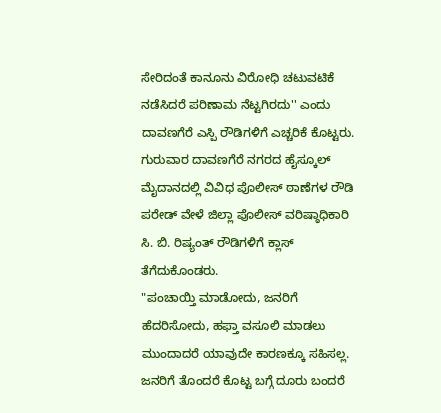ಸೇರಿದಂತೆ ಕಾನೂನು ವಿರೋಧಿ ಚಟುವಟಿಕೆ ನಡೆಸಿದರೆ ಪರಿಣಾಮ ನೆಟ್ಟಗಿರದು'' ಎಂದು ದಾವಣಗೆರೆ ಎಸ್ಪಿ ರೌಡಿಗಳಿಗೆ ಎಚ್ಚರಿಕೆ ಕೊಟ್ಟರು.
ಗುರುವಾರ ದಾವಣಗೆರೆ ನಗರದ ಹೈಸ್ಕೂಲ್ ಮೈದಾನದಲ್ಲಿ ವಿವಿಧ ಪೊಲೀಸ್ ಠಾಣೆಗಳ ರೌಡಿ ಪರೇಡ್ ವೇಳೆ ಜಿಲ್ಲಾ ಪೊಲೀಸ್ ವರಿಷ್ಠಾಧಿಕಾರಿ ಸಿ. ಬಿ. ರಿಷ್ಯಂತ್ ರೌಡಿಗಳಿಗೆ ಕ್ಲಾಸ್ ತೆಗೆದುಕೊಂಡರು.
"ಪಂಚಾಯ್ತಿ ಮಾಡೋದು, ಜನರಿಗೆ ಹೆದರಿಸೋದು, ಹಫ್ತಾ ವಸೂಲಿ ಮಾಡಲು ಮುಂದಾದರೆ ಯಾವುದೇ ಕಾರಣಕ್ಕೂ ಸಹಿಸಲ್ಲ. ಜನರಿಗೆ ತೊಂದರೆ ಕೊಟ್ಟ ಬಗ್ಗೆ ದೂರು ಬಂದರೆ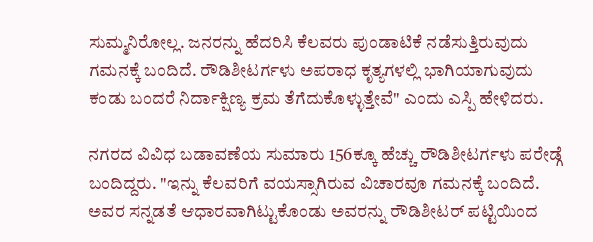ಸುಮ್ಮನಿರೋಲ್ಲ. ಜನರನ್ನು ಹೆದರಿಸಿ ಕೆಲವರು ಪುಂಡಾಟಿಕೆ ನಡೆಸುತ್ತಿರುವುದು ಗಮನಕ್ಕೆ ಬಂದಿದೆ. ರೌಡಿಶೀಟರ್ಗಳು ಅಪರಾಧ ಕೃತ್ಯಗಳಲ್ಲಿ ಭಾಗಿಯಾಗುವುದು ಕಂಡು ಬಂದರೆ ನಿರ್ದಾಕ್ಷಿಣ್ಯ ಕ್ರಮ ತೆಗೆದುಕೊಳ್ಳುತ್ತೇವೆ" ಎಂದು ಎಸ್ಪಿ ಹೇಳಿದರು.

ನಗರದ ವಿವಿಧ ಬಡಾವಣೆಯ ಸುಮಾರು 156ಕ್ಕೂ ಹೆಚ್ಚು ರೌಡಿಶೀಟರ್ಗಳು ಪರೇಡ್ಗೆ ಬಂದಿದ್ದರು. "ಇನ್ನು ಕೆಲವರಿಗೆ ವಯಸ್ಸಾಗಿರುವ ವಿಚಾರವೂ ಗಮನಕ್ಕೆ ಬಂದಿದೆ. ಅವರ ಸನ್ನಡತೆ ಆಧಾರವಾಗಿಟ್ಟುಕೊಂಡು ಅವರನ್ನು ರೌಡಿಶೀಟರ್ ಪಟ್ಟಿಯಿಂದ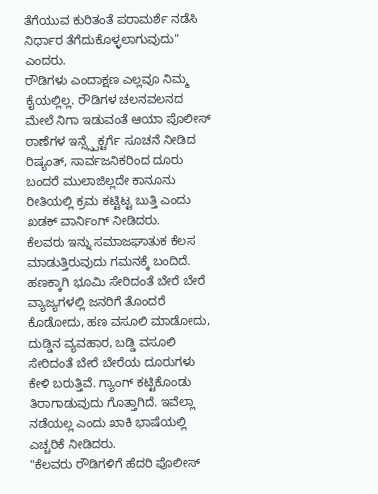ತೆಗೆಯುವ ಕುರಿತಂತೆ ಪರಾಮರ್ಶೆ ನಡೆಸಿ ನಿರ್ಧಾರ ತೆಗೆದುಕೊಳ್ಳಲಾಗುವುದು" ಎಂದರು.
ರೌಡಿಗಳು ಎಂದಾಕ್ಷಣ ಎಲ್ಲವೂ ನಿಮ್ಮ ಕೈಯಲ್ಲಿಲ್ಲ. ರೌಡಿಗಳ ಚಲನವಲನದ ಮೇಲೆ ನಿಗಾ ಇಡುವಂತೆ ಆಯಾ ಪೊಲೀಸ್ ಠಾಣೆಗಳ ಇನ್ಸ್ಸ್ಪೆಕ್ಟರ್ಗೆ ಸೂಚನೆ ನೀಡಿದ ರಿಷ್ಯಂತ್, ಸಾರ್ವಜನಿಕರಿಂದ ದೂರು ಬಂದರೆ ಮುಲಾಜಿಲ್ಲದೇ ಕಾನೂನು ರೀತಿಯಲ್ಲಿ ಕ್ರಮ ಕಟ್ಟಿಟ್ಟ ಬುತ್ತಿ ಎಂದು ಖಡಕ್ ವಾರ್ನಿಂಗ್ ನೀಡಿದರು.
ಕೆಲವರು ಇನ್ನು ಸಮಾಜಘಾತುಕ ಕೆಲಸ ಮಾಡುತ್ತಿರುವುದು ಗಮನಕ್ಕೆ ಬಂದಿದೆ. ಹಣಕ್ಕಾಗಿ ಭೂಮಿ ಸೇರಿದಂತೆ ಬೇರೆ ಬೇರೆ ವ್ಯಾಜ್ಯಗಳಲ್ಲಿ ಜನರಿಗೆ ತೊಂದರೆ ಕೊಡೋದು, ಹಣ ವಸೂಲಿ ಮಾಡೋದು, ದುಡ್ಡಿನ ವ್ಯವಹಾರ, ಬಡ್ಡಿ ವಸೂಲಿ ಸೇರಿದಂತೆ ಬೇರೆ ಬೇರೆಯ ದೂರುಗಳು ಕೇಳಿ ಬರುತ್ತಿವೆ. ಗ್ಯಾಂಗ್ ಕಟ್ಟಿಕೊಂಡು ತಿರಾಗಾಡುವುದು ಗೊತ್ತಾಗಿದೆ. ಇವೆಲ್ಲಾ ನಡೆಯಲ್ಲ ಎಂದು ಖಾಕಿ ಭಾಷೆಯಲ್ಲಿ ಎಚ್ಚರಿಕೆ ನೀಡಿದರು.
"ಕೆಲವರು ರೌಡಿಗಳಿಗೆ ಹೆದರಿ ಪೊಲೀಸ್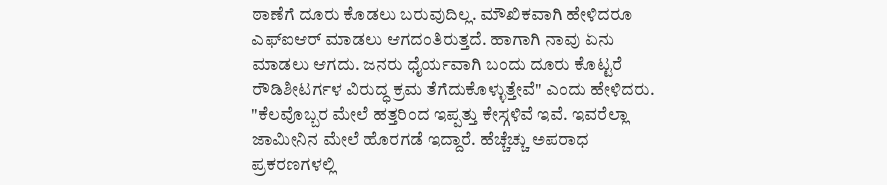ಠಾಣೆಗೆ ದೂರು ಕೊಡಲು ಬರುವುದಿಲ್ಲ. ಮೌಖಿಕವಾಗಿ ಹೇಳಿದರೂ ಎಫ್ಐಆರ್ ಮಾಡಲು ಆಗದಂತಿರುತ್ತದೆ. ಹಾಗಾಗಿ ನಾವು ಏನು ಮಾಡಲು ಆಗದು. ಜನರು ಧೈರ್ಯವಾಗಿ ಬಂದು ದೂರು ಕೊಟ್ಟರೆ ರೌಡಿಶೀಟರ್ಗಳ ವಿರುದ್ಧ ಕ್ರಮ ತೆಗೆದುಕೊಳ್ಳುತ್ತೇವೆ" ಎಂದು ಹೇಳಿದರು.
"ಕೆಲವೊಬ್ಬರ ಮೇಲೆ ಹತ್ತರಿಂದ ಇಪ್ಪತ್ತು ಕೇಸ್ಗಳಿವೆ ಇವೆ. ಇವರೆಲ್ಲಾ ಜಾಮೀನಿನ ಮೇಲೆ ಹೊರಗಡೆ ಇದ್ದಾರೆ. ಹೆಚ್ಚೆಚ್ಚು ಅಪರಾಧ ಪ್ರಕರಣಗಳಲ್ಲಿ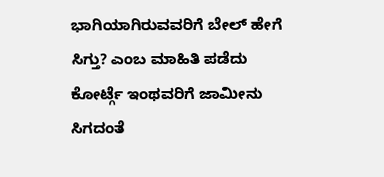ಭಾಗಿಯಾಗಿರುವವರಿಗೆ ಬೇಲ್ ಹೇಗೆ ಸಿಗ್ತು? ಎಂಬ ಮಾಹಿತಿ ಪಡೆದು ಕೋರ್ಟ್ಗೆ ಇಂಥವರಿಗೆ ಜಾಮೀನು ಸಿಗದಂತೆ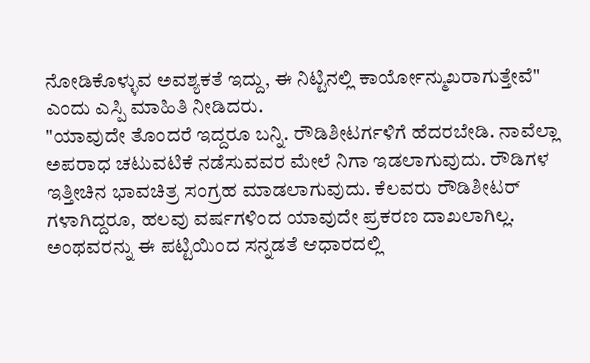ನೋಡಿಕೊಳ್ಳುವ ಅವಶ್ಯಕತೆ ಇದ್ದು, ಈ ನಿಟ್ಟಿನಲ್ಲಿ ಕಾರ್ಯೋನ್ಮುಖರಾಗುತ್ತೇವೆ" ಎಂದು ಎಸ್ಪಿ ಮಾಹಿತಿ ನೀಡಿದರು.
"ಯಾವುದೇ ತೊಂದರೆ ಇದ್ದರೂ ಬನ್ನಿ. ರೌಡಿಶೀಟರ್ಗಳಿಗೆ ಹೆದರಬೇಡಿ. ನಾವೆಲ್ಲಾ ಅಪರಾಧ ಚಟುವಟಿಕೆ ನಡೆಸುವವರ ಮೇಲೆ ನಿಗಾ ಇಡಲಾಗುವುದು. ರೌಡಿಗಳ ಇತ್ತೀಚಿನ ಭಾವಚಿತ್ರ ಸಂಗ್ರಹ ಮಾಡಲಾಗುವುದು. ಕೆಲವರು ರೌಡಿಶೀಟರ್ ಗಳಾಗಿದ್ದರೂ, ಹಲವು ವರ್ಷಗಳಿಂದ ಯಾವುದೇ ಪ್ರಕರಣ ದಾಖಲಾಗಿಲ್ಲ. ಅಂಥವರನ್ನು ಈ ಪಟ್ಟಿಯಿಂದ ಸನ್ನಡತೆ ಆಧಾರದಲ್ಲಿ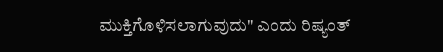ಮುಕ್ತಿಗೊಳಿಸಲಾಗುವುದು" ಎಂದು ರಿಷ್ಯಂತ್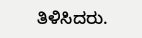ತಿಳಿಸಿದರು.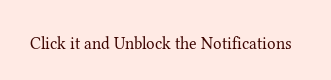Click it and Unblock the Notifications